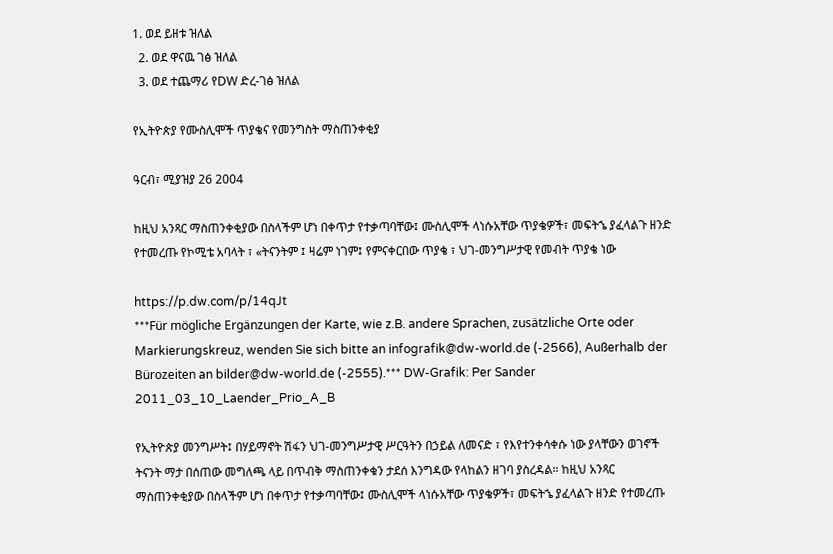1. ወደ ይዘቱ ዝለል
  2. ወደ ዋናዉ ገፅ ዝለል
  3. ወደ ተጨማሪ የDW ድረ-ገፅ ዝለል

የኢትዮጵያ የሙስሊሞች ጥያቄና የመንግስት ማስጠንቀቂያ

ዓርብ፣ ሚያዝያ 26 2004

ከዚህ አንጻር ማስጠንቀቂያው በስላችም ሆነ በቀጥታ የተቃጣባቸው፤ ሙስሊሞች ላነሱአቸው ጥያቄዎች፣ መፍትኄ ያፈላልጉ ዘንድ የተመረጡ የኮሚቴ አባላት ፣ «ትናንትም ፤ ዛሬም ነገም፤ የምናቀርበው ጥያቄ ፣ ህገ-መንግሥታዊ የመብት ጥያቄ ነው

https://p.dw.com/p/14qJt
***Für mögliche Ergänzungen der Karte, wie z.B. andere Sprachen, zusätzliche Orte oder Markierungskreuz, wenden Sie sich bitte an infografik@dw-world.de (-2566), Außerhalb der Bürozeiten an bilder@dw-world.de (-2555).*** DW-Grafik: Per Sander 2011_03_10_Laender_Prio_A_B

የኢትዮጵያ መንግሥት፤ በሃይማኖት ሽፋን ህገ-መንግሥታዊ ሥርዓትን በኃይል ለመናድ ፣ የእየተንቀሳቀሱ ነው ያላቸውን ወገኖች ትናንት ማታ በሰጠው መግለጫ ላይ በጥብቅ ማስጠንቀቁን ታደሰ እንግዳው የላከልን ዘገባ ያስረዳል። ከዚህ አንጻር ማስጠንቀቂያው በስላችም ሆነ በቀጥታ የተቃጣባቸው፤ ሙስሊሞች ላነሱአቸው ጥያቄዎች፣ መፍትኄ ያፈላልጉ ዘንድ የተመረጡ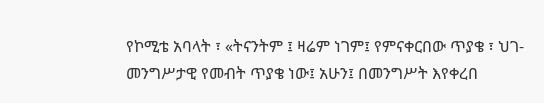የኮሚቴ አባላት ፣ «ትናንትም ፤ ዛሬም ነገም፤ የምናቀርበው ጥያቄ ፣ ህገ-መንግሥታዊ የመብት ጥያቄ ነው፤ አሁን፤ በመንግሥት እየቀረበ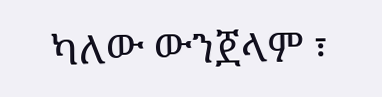ካለው ውንጀላም ፣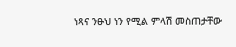ነጻና ንፁህ ነን የሚል ምላሽ መስጠታቸው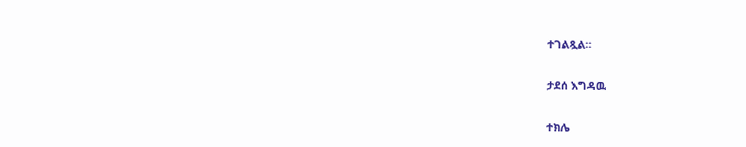ተገልጿል።

ታደሰ እግዳዉ

ተክሌ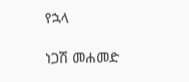የኋላ

ነጋሽ መሐመድ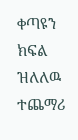ቀጣዩን ክፍል ዝለለዉ ተጨማሪ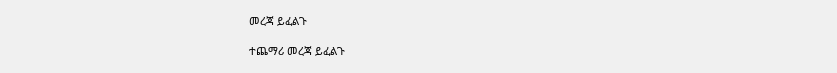መረጃ ይፈልጉ

ተጨማሪ መረጃ ይፈልጉ